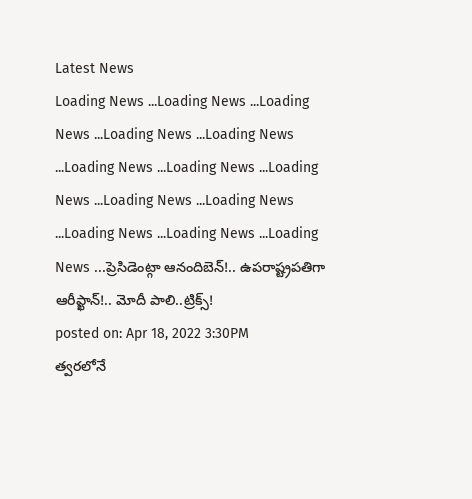Latest News
Loading News ...Loading News ...Loading News ...Loading News ...Loading News ...Loading News ...Loading News ...Loading News ...Loading News ...Loading News ...Loading News ...Loading News ...Loading News ...ప్రెసిడెంట్గా ఆనందిబెన్!.. ఉపరాష్ట్రపతిగా ఆరీఫ్ఖాన్!.. మోదీ పాలి..ట్రిక్స్!
posted on: Apr 18, 2022 3:30PM
త్వరలోనే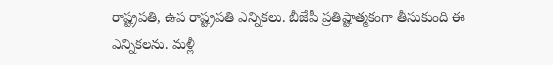రాష్ట్రపతి, ఉప రాష్ట్రపతి ఎన్నికలు. బీజేపీ ప్రతిష్టాత్మకంగా తీసుకుంది ఈ ఎన్నికలను. మళ్లీ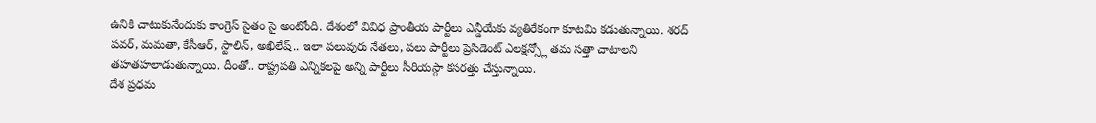ఉనికి చాటుకునేందుకు కాంగ్రెస్ సైతం సై అంటోంది. దేశంలో వివిధ ప్రాంతీయ పార్టీలు ఎన్డీయేకు వ్యతిరేకంగా కూటమి కడుతున్నాయి. శరద్ పవర్, మమతా, కేసీఆర్, స్టాలిన్, అఖిలేష్.. ఇలా పలువురు నేతలు, పలు పార్టీలు ప్రెసిడెంట్ ఎలక్షన్స్లో తమ సత్తా చాటాలని తహతహలాడుతున్నాయి. దీంతో.. రాష్ట్రపతి ఎన్నికలపై అన్ని పార్టీలు సీరియస్గా కసరత్తు చేస్తున్నాయి.
దేశ ప్రధమ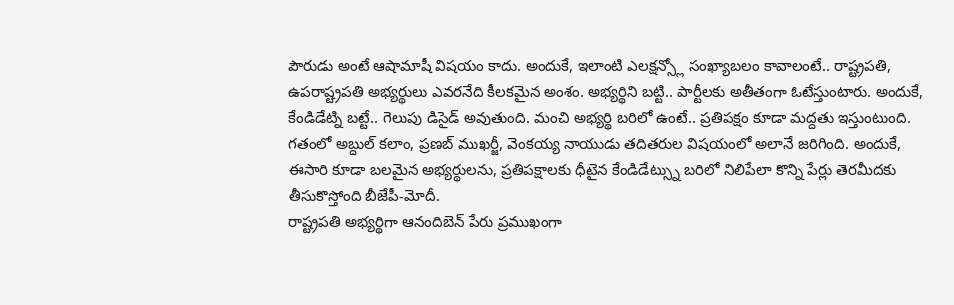పౌరుడు అంటే ఆషామాషీ విషయం కాదు. అందుకే, ఇలాంటి ఎలక్షన్స్లో సంఖ్యాబలం కావాలంటే.. రాష్ట్రపతి, ఉపరాష్ట్రపతి అభ్యర్థులు ఎవరనేది కీలకమైన అంశం. అభ్యర్థిని బట్టి.. పార్టీలకు అతీతంగా ఓటేస్తుంటారు. అందుకే, కేండిడేట్ని బట్టే.. గెలుపు డిసైడ్ అవుతుంది. మంచి అభ్యర్థి బరిలో ఉంటే.. ప్రతిపక్షం కూడా మద్దతు ఇస్తుంటుంది. గతంలో అబ్దుల్ కలాం, ప్రణబ్ ముఖర్జీ, వెంకయ్య నాయుడు తదితరుల విషయంలో అలానే జరిగింది. అందుకే, ఈసారి కూడా బలమైన అభ్యర్థులను, ప్రతిపక్షాలకు ధీటైన కేండిడేట్స్ను బరిలో నిలిపేలా కొన్ని పేర్లు తెరమీదకు తీసుకొస్తోంది బీజేపీ-మోదీ.
రాష్ట్రపతి అభ్యర్థిగా ఆనందిబెన్ పేరు ప్రముఖంగా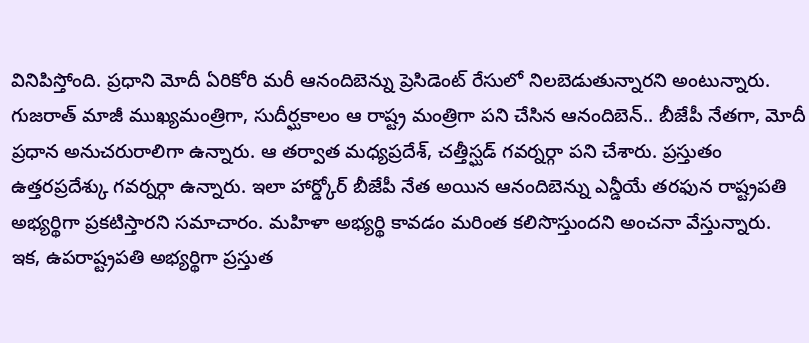వినిపిస్తోంది. ప్రధాని మోదీ ఏరికోరి మరీ ఆనందిబెన్ను ప్రెసిడెంట్ రేసులో నిలబెడుతున్నారని అంటున్నారు. గుజరాత్ మాజీ ముఖ్యమంత్రిగా, సుదీర్ఘకాలం ఆ రాష్ట్ర మంత్రిగా పని చేసిన ఆనందిబెన్.. బీజేపీ నేతగా, మోదీ ప్రధాన అనుచరురాలిగా ఉన్నారు. ఆ తర్వాత మధ్యప్రదేశ్, చత్తీస్ఘడ్ గవర్నర్గా పని చేశారు. ప్రస్తుతం ఉత్తరప్రదేశ్కు గవర్నర్గా ఉన్నారు. ఇలా హార్డ్కోర్ బీజేపీ నేత అయిన ఆనందిబెన్ను ఎన్డీయే తరఫున రాష్ట్రపతి అభ్యర్థిగా ప్రకటిస్తారని సమాచారం. మహిళా అభ్యర్థి కావడం మరింత కలిసొస్తుందని అంచనా వేస్తున్నారు.
ఇక, ఉపరాష్ట్రపతి అభ్యర్థిగా ప్రస్తుత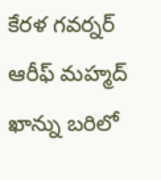కేరళ గవర్నర్ ఆరీఫ్ మహ్మద్ ఖాన్ను బరిలో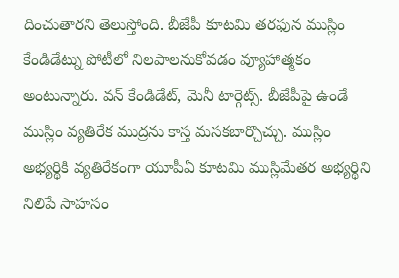దించుతారని తెలుస్తోంది. బీజేపీ కూటమి తరఫున ముస్లిం కేండిడేట్ను పోటీలో నిలపాలనుకోవడం వ్యూహాత్మకం అంటున్నారు. వన్ కేండిడేట్, మెనీ టార్గెట్స్. బీజేపీపై ఉండే ముస్లిం వ్యతిరేక ముద్రను కాస్త మసకబార్చొచ్చు. ముస్లిం అభ్యర్థికి వ్యతిరేకంగా యూపీఏ కూటమి ముస్లిమేతర అభ్యర్థిని నిలిపే సాహసం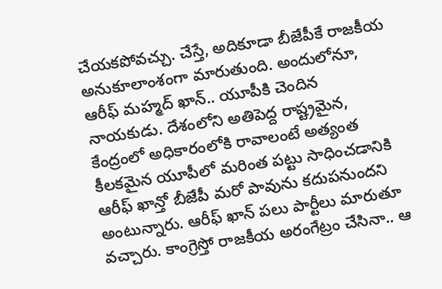చేయకపోవచ్చు. చేస్తే, అదికూడా బీజేపీకే రాజకీయ అనుకూలాంశంగా మారుతుంది. అందులోనూ, ఆరీఫ్ మహ్మద్ ఖాన్.. యూపీకి చెందిన నాయకుడు. దేశంలోని అతిపెద్ద రాష్ట్రమైన, కేంద్రంలో అధికారంలోకి రావాలంటే అత్యంత కీలకమైన యూపీలో మరింత పట్టు సాధించడానికి ఆరీఫ్ ఖాన్తో బీజేపీ మరో పావును కదుపనుందని అంటున్నారు. ఆరీఫ్ ఖాన్ పలు పార్టీలు మారుతూ వచ్చారు. కాంగ్రెస్తో రాజకీయ అరంగేట్రం చేసినా.. ఆ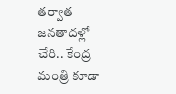తర్వాత జనతాదళ్లో చేరి.. కేంద్ర మంత్రి కూడా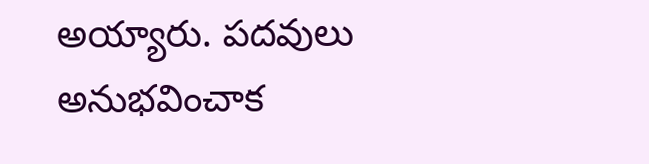అయ్యారు. పదవులు అనుభవించాక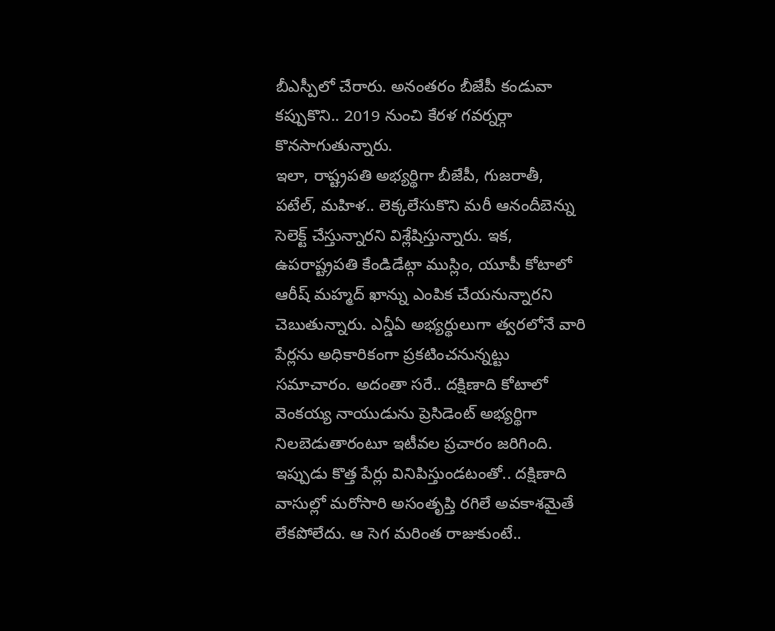బీఎస్పీలో చేరారు. అనంతరం బీజేపీ కండువా కప్పుకొని.. 2019 నుంచి కేరళ గవర్నర్గా కొనసాగుతున్నారు.
ఇలా, రాష్ట్రపతి అభ్యర్థిగా బీజేపీ, గుజరాతీ, పటేల్, మహిళ.. లెక్కలేసుకొని మరీ ఆనందీబెన్ను సెలెక్ట్ చేస్తున్నారని విశ్లేషిస్తున్నారు. ఇక, ఉపరాష్ట్రపతి కేండిడేట్గా ముస్లిం, యూపీ కోటాలో ఆరీష్ మహ్మద్ ఖాన్ను ఎంపిక చేయనున్నారని చెబుతున్నారు. ఎన్డీఏ అభ్యర్థులుగా త్వరలోనే వారి పేర్లను అధికారికంగా ప్రకటించనున్నట్టు సమాచారం. అదంతా సరే.. దక్షిణాది కోటాలో వెంకయ్య నాయుడును ప్రెసిడెంట్ అభ్యర్థిగా నిలబెడుతారంటూ ఇటీవల ప్రచారం జరిగింది. ఇప్పుడు కొత్త పేర్లు వినిపిస్తుండటంతో.. దక్షిణాది వాసుల్లో మరోసారి అసంతృప్తి రగిలే అవకాశమైతే లేకపోలేదు. ఆ సెగ మరింత రాజుకుంటే..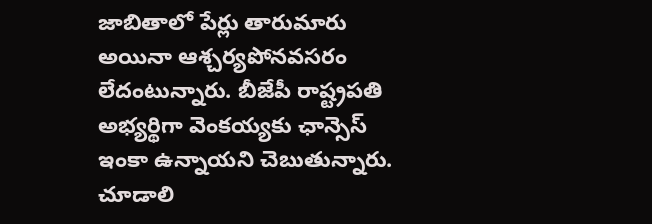జాబితాలో పేర్లు తారుమారు అయినా ఆశ్చర్యపోనవసరం లేదంటున్నారు. బీజేపీ రాష్ట్రపతి అభ్యర్థిగా వెంకయ్యకు ఛాన్సెస్ ఇంకా ఉన్నాయని చెబుతున్నారు. చూడాలి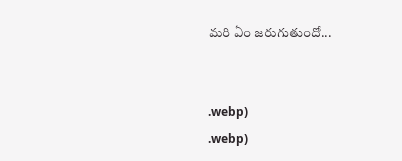మరి ఏం జరుగుతుందో...


.webp)
.webp)